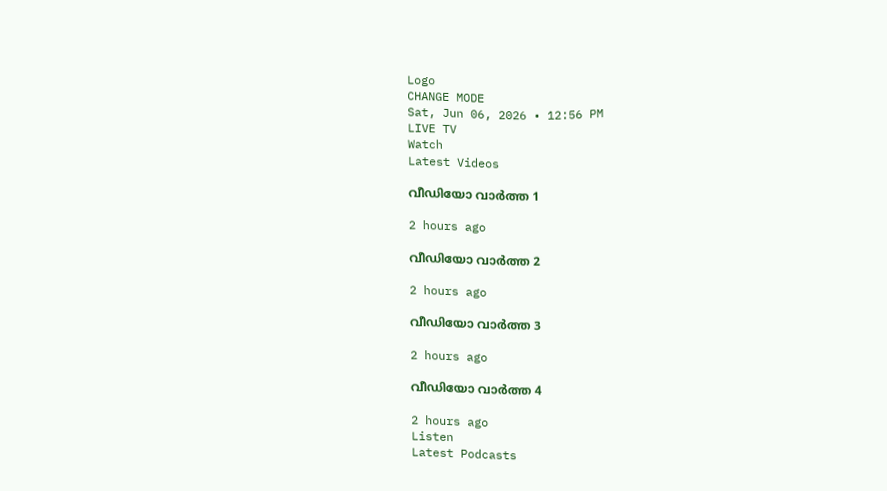Logo
CHANGE MODE
Sat, Jun 06, 2026 • 12:56 PM
LIVE TV
Watch
Latest Videos

വീഡിയോ വാർത്ത 1

2 hours ago

വീഡിയോ വാർത്ത 2

2 hours ago

വീഡിയോ വാർത്ത 3

2 hours ago

വീഡിയോ വാർത്ത 4

2 hours ago
Listen
Latest Podcasts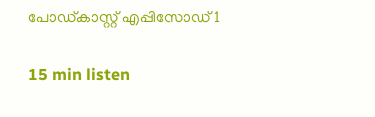പോഡ്കാസ്റ്റ് എപ്പിസോഡ് 1

15 min listen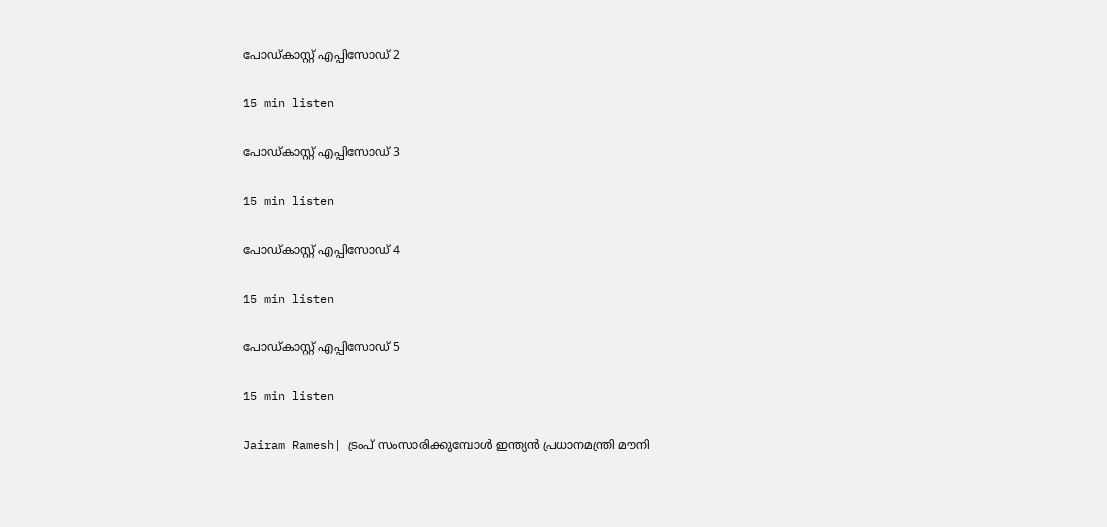പോഡ്കാസ്റ്റ് എപ്പിസോഡ് 2

15 min listen

പോഡ്കാസ്റ്റ് എപ്പിസോഡ് 3

15 min listen

പോഡ്കാസ്റ്റ് എപ്പിസോഡ് 4

15 min listen

പോഡ്കാസ്റ്റ് എപ്പിസോഡ് 5

15 min listen

Jairam Ramesh| ട്രംപ് സംസാരിക്കുമ്പോള്‍ ഇന്ത്യന്‍ പ്രധാനമന്ത്രി മൗനി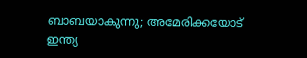ബാബയാകുന്നു; അമേരിക്കയോട് ഇന്ത്യ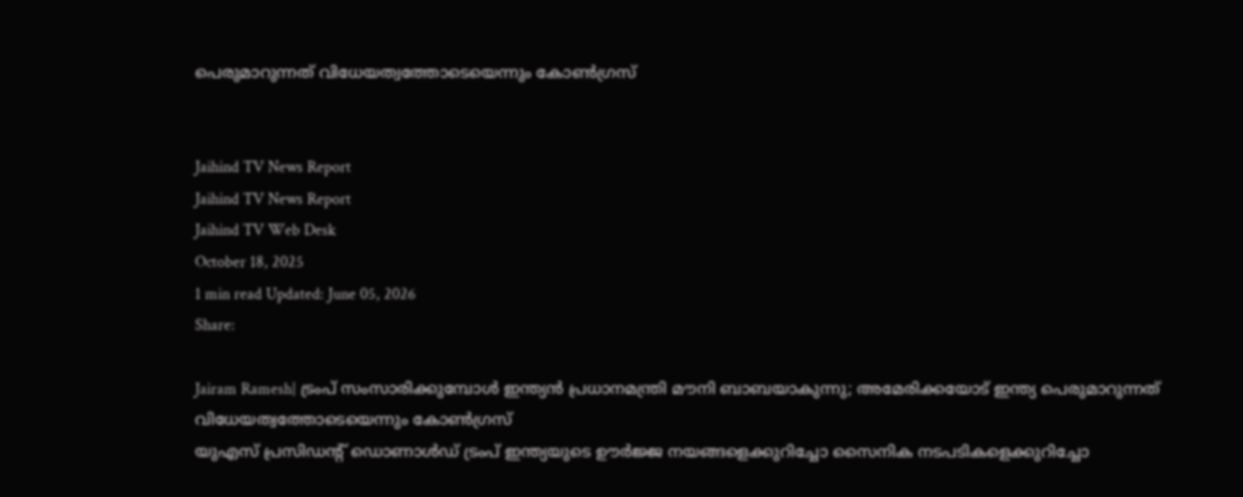പെരുമാറുന്നത് വിധേയത്വത്തോടെയെന്നും കോണ്‍ഗ്രസ്


Jaihind TV News Report
Jaihind TV News Report
Jaihind TV Web Desk
October 18, 2025
1 min read Updated: June 05, 2026
Share:

Jairam Ramesh| ട്രംപ് സംസാരിക്കുമ്പോള്‍ ഇന്ത്യന്‍ പ്രധാനമന്ത്രി മൗനി ബാബയാകുന്നു; അമേരിക്കയോട് ഇന്ത്യ പെരുമാറുന്നത് വിധേയത്വത്തോടെയെന്നും കോണ്‍ഗ്രസ്
യുഎസ് പ്രസിഡന്റ് ഡൊണാള്‍ഡ് ട്രംപ് ഇന്ത്യയുടെ ഊര്‍ജ്ജ നയങ്ങളെക്കുറിച്ചോ സൈനിക നടപടികളെക്കുറിച്ചോ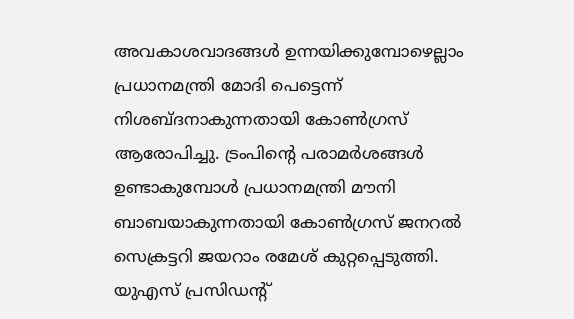അവകാശവാദങ്ങള്‍ ഉന്നയിക്കുമ്പോഴെല്ലാം പ്രധാനമന്ത്രി മോദി പെട്ടെന്ന് നിശബ്ദനാകുന്നതായി കോണ്‍ഗ്രസ് ആരോപിച്ചു. ട്രംപിന്റെ പരാമര്‍ശങ്ങള്‍ ഉണ്ടാകുമ്പോള്‍ പ്രധാനമന്ത്രി മൗനി ബാബയാകുന്നതായി കോണ്‍ഗ്രസ് ജനറല്‍ സെക്രട്ടറി ജയറാം രമേശ് കുറ്റപ്പെടുത്തി. യുഎസ് പ്രസിഡന്റ്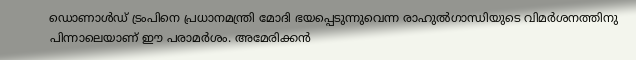ഡൊണാള്‍ഡ് ട്രംപിനെ പ്രധാനമന്ത്രി മോദി ഭയപ്പെടുന്നുവെന്ന രാഹുല്‍ഗാന്ധിയുടെ വിമര്‍ശനത്തിനു പിന്നാലെയാണ് ഈ പരാമര്‍ശം. അമേരിക്കന്‍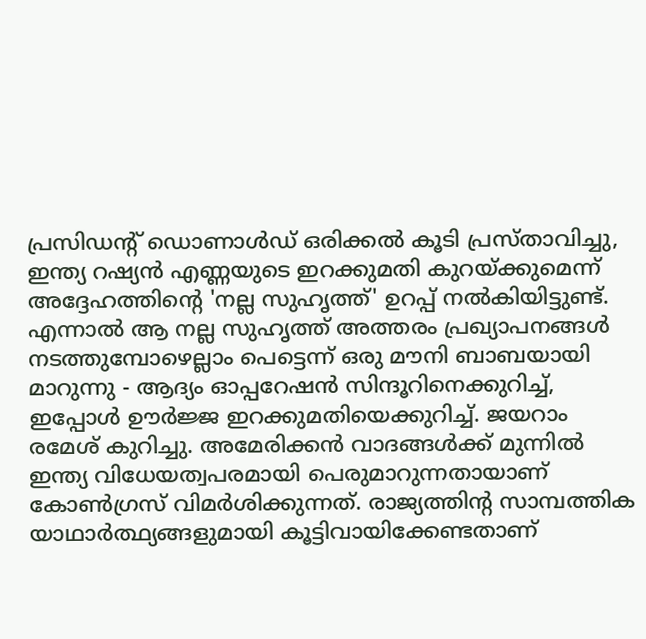പ്രസിഡന്റ് ഡൊണാള്‍ഡ് ഒരിക്കല്‍ കൂടി പ്രസ്താവിച്ചു, ഇന്ത്യ റഷ്യന്‍ എണ്ണയുടെ ഇറക്കുമതി കുറയ്ക്കുമെന്ന് അദ്ദേഹത്തിന്റെ 'നല്ല സുഹൃത്ത്' ഉറപ്പ് നല്‍കിയിട്ടുണ്ട്. എന്നാല്‍ ആ നല്ല സുഹൃത്ത് അത്തരം പ്രഖ്യാപനങ്ങള്‍ നടത്തുമ്പോഴെല്ലാം പെട്ടെന്ന് ഒരു മൗനി ബാബയായി മാറുന്നു - ആദ്യം ഓപ്പറേഷന്‍ സിന്ദൂറിനെക്കുറിച്ച്, ഇപ്പോള്‍ ഊര്‍ജ്ജ ഇറക്കുമതിയെക്കുറിച്ച്. ജയറാം രമേശ് കുറിച്ചു. അമേരിക്കന്‍ വാദങ്ങള്‍ക്ക് മുന്നില്‍ ഇന്ത്യ വിധേയത്വപരമായി പെരുമാറുന്നതായാണ് കോണ്‍ഗ്രസ് വിമര്‍ശിക്കുന്നത്. രാജ്യത്തിന്റ സാമ്പത്തിക യാഥാര്‍ത്ഥ്യങ്ങളുമായി കൂട്ടിവായിക്കേണ്ടതാണ്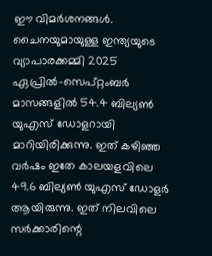ഈ വിമര്‍ശനങ്ങള്‍. ചൈനയുമായുള്ള ഇന്ത്യയുടെ വ്യാപാരക്കമ്മി 2025 ഏപ്രില്‍-സെപ്റ്റംബര്‍ മാസങ്ങളില്‍ 54.4 ബില്യണ്‍ യുഎസ് ഡോളറായി മാറിയിരിക്കുന്നു. ഇത് കഴിഞ്ഞ വര്‍ഷം ഇതേ കാലയളവിലെ 49.6 ബില്യണ്‍ യുഎസ് ഡോളര്‍ ആയിരുന്നു. ഇത് നിലവിലെ സര്‍ക്കാരിന്റെ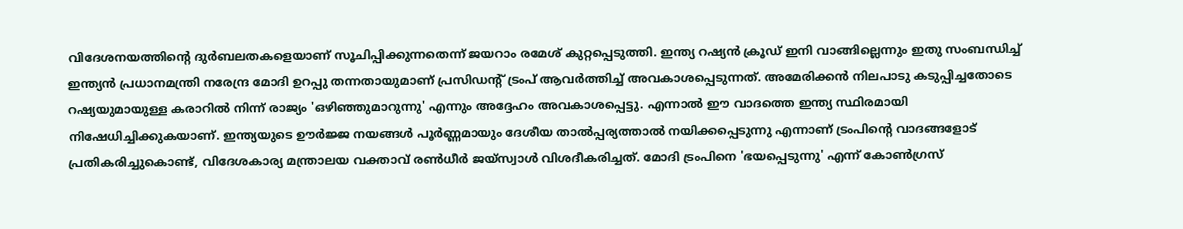വിദേശനയത്തിന്റെ ദുര്‍ബലതകളെയാണ് സൂചിപ്പിക്കുന്നതെന്ന് ജയറാം രമേശ് കുറ്റപ്പെടുത്തി. ഇന്ത്യ റഷ്യന്‍ ക്രൂഡ് ഇനി വാങ്ങില്ലെന്നും ഇതു സംബന്ധിച്ച് ഇന്ത്യന്‍ പ്രധാനമന്ത്രി നരേന്ദ്ര മോദി ഉറപ്പു തന്നതായുമാണ് പ്രസിഡന്റ് ട്രംപ് ആവര്‍ത്തിച്ച് അവകാശപ്പെടുന്നത്. അമേരിക്കന്‍ നിലപാടു കടുപ്പിച്ചതോടെ റഷ്യയുമായുള്ള കരാറില്‍ നിന്ന് രാജ്യം 'ഒഴിഞ്ഞുമാറുന്നു' എന്നും അദ്ദേഹം അവകാശപ്പെട്ടു. എന്നാല്‍ ഈ വാദത്തെ ഇന്ത്യ സ്ഥിരമായി നിഷേധിച്ചിക്കുകയാണ്. ഇന്ത്യയുടെ ഊര്‍ജ്ജ നയങ്ങള്‍ പൂര്‍ണ്ണമായും ദേശീയ താല്‍പ്പര്യത്താല്‍ നയിക്കപ്പെടുന്നു എന്നാണ് ട്രംപിന്റെ വാദങ്ങളോട് പ്രതികരിച്ചുകൊണ്ട്, വിദേശകാര്യ മന്ത്രാലയ വക്താവ് രണ്‍ധീര്‍ ജയ്സ്വാള്‍ വിശദീകരിച്ചത്. മോദി ട്രംപിനെ 'ഭയപ്പെടുന്നു' എന്ന് കോണ്‍ഗ്രസ്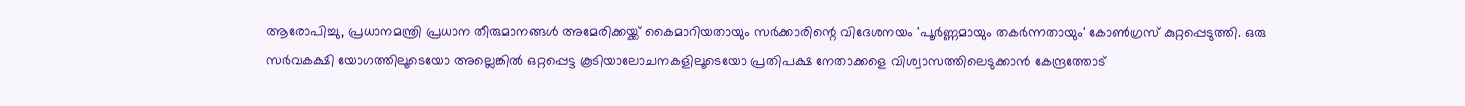ആരോപിച്ചു, പ്രധാനമന്ത്രി പ്രധാന തീരുമാനങ്ങള്‍ അമേരിക്കയ്ക്ക് കൈമാറിയതായും സര്‍ക്കാരിന്റെ വിദേശനയം 'പൂര്‍ണ്ണമായും തകര്‍ന്നതായും' കോണ്‍ഗ്രസ് കുറ്റപ്പെടുത്തി. ഒരു സര്‍വകക്ഷി യോഗത്തിലൂടെയോ അല്ലെങ്കില്‍ ഒറ്റപ്പെട്ട കൂടിയാലോചനകളിലൂടെയോ പ്രതിപക്ഷ നേതാക്കളെ വിശ്വാസത്തിലെടുക്കാന്‍ കേന്ദ്രത്തോട്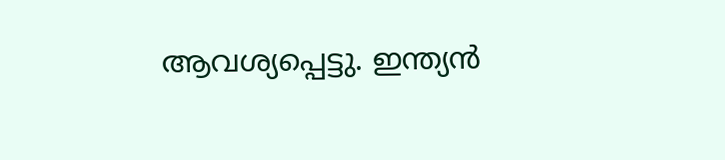ആവശ്യപ്പെട്ടു. ഇന്ത്യന്‍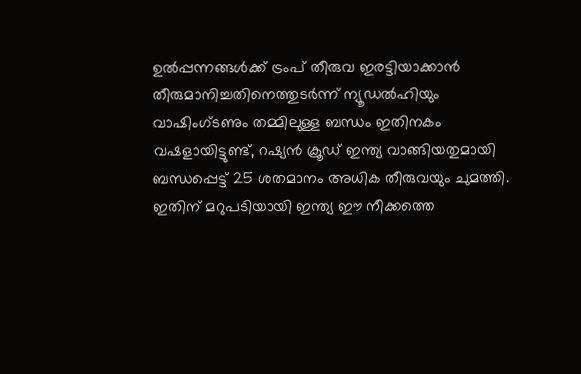ഉല്‍പ്പന്നങ്ങള്‍ക്ക് ട്രംപ് തീരുവ ഇരട്ടിയാക്കാന്‍ തീരുമാനിച്ചതിനെത്തുടര്‍ന്ന് ന്യൂഡല്‍ഹിയും വാഷിംഗ്ടണും തമ്മിലുള്ള ബന്ധം ഇതിനകം വഷളായിട്ടുണ്ട്, റഷ്യന്‍ ക്രൂഡ് ഇന്ത്യ വാങ്ങിയതുമായി ബന്ധപ്പെട്ട് 25 ശതമാനം അധിക തീരുവയും ചുമത്തി. ഇതിന് മറുപടിയായി ഇന്ത്യ ഈ നീക്കത്തെ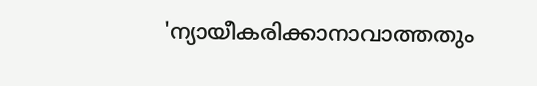'ന്യായീകരിക്കാനാവാത്തതും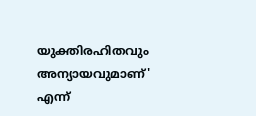യുക്തിരഹിതവും അന്യായവുമാണ്' എന്ന്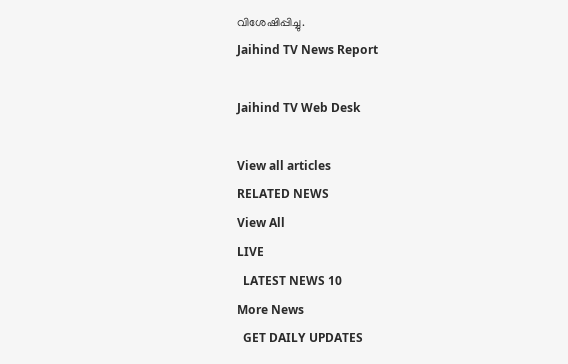വിശേഷിപ്പിച്ചു.
Jaihind TV News Report

Jaihind TV Web Desk

View all articles
RELATED NEWS
View All
LIVE
  LATEST NEWS 10
More News
  GET DAILY UPDATES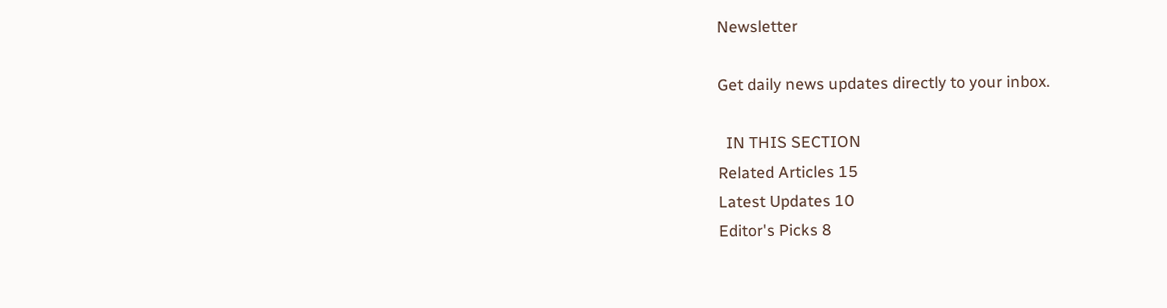Newsletter

Get daily news updates directly to your inbox.

  IN THIS SECTION
Related Articles 15
Latest Updates 10
Editor's Picks 8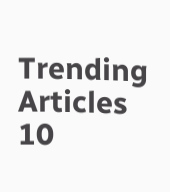Trending Articles 10